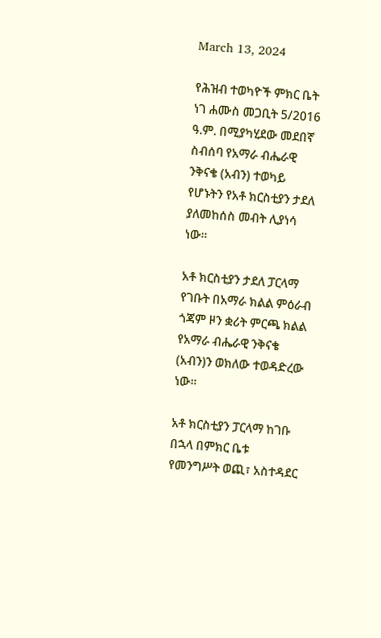March 13, 2024

የሕዝብ ተወካዮች ምክር ቤት ነገ ሐሙስ መጋቢት 5/2016 ዓ.ም. በሚያካሂደው መደበኛ ስብሰባ የአማራ ብሔራዊ ንቅናቄ (አብን) ተወካይ የሆኑትን የአቶ ክርስቲያን ታደለ ያለመከሰስ መብት ሊያነሳ ነው።

አቶ ክርስቲያን ታደለ ፓርላማ የገቡት በአማራ ክልል ምዕራብ ጎጃም ዞን ቋሪት ምርጫ ክልል የአማራ ብሔራዊ ንቅናቄ (አብን)ን ወክለው ተወዳድረው ነው።

አቶ ክርስቲያን ፓርላማ ከገቡ በኋላ በምክር ቤቱ የመንግሥት ወጪ፣ አስተዳደር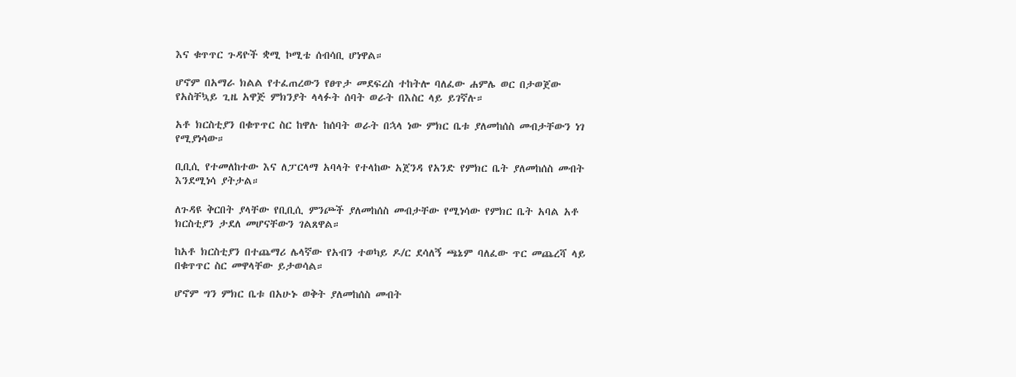እና ቁጥጥር ጉዳዮች ቋሚ ኮሚቴ ሰብሳቢ ሆነዋል።

ሆኖም በአማራ ክልል የተፈጠረውን የፀጥታ መደፍረስ ተከትሎ ባለፈው ሐምሌ ወር በታወጀው የአስቸኳይ ጊዜ አዋጅ ምክንያት ላላፉት ሰባት ወራት በእስር ላይ ይገኛሉ።

አቶ ክርስቲያን በቁጥጥር ስር ከዋሉ ከሰባት ወራት በኋላ ነው ምክር ቤቱ ያለመከሰስ መብታቸውን ነገ የሚያነሳው።

ቢቢሲ የተመለከተው እና ለፓርላማ አባላት የተላከው አጀንዳ የአንድ የምክር ቤት ያለመከሰስ መብት እንደሚነሳ ያትታል።

ለጉዳዩ ቅርበት ያላቸው የቢቢሲ ምንጮች ያለመከሰስ መብታቸው የሚነሳው የምክር ቤት አባል አቶ ክርስቲያን ታደለ መሆናቸውን ገልጸዋል።

ከአቶ ክርስቲያን በተጨማሪ ሌላኛው የአብን ተወካይ ዶ/ር ደሳለኝ ጫኔም ባለፈው ጥር መጨረሻ ላይ በቁጥጥር ስር መዋላቸው ይታወሳል።

ሆኖም ግን ምክር ቤቱ በአሁኑ ወቅት ያለመከሰስ መብት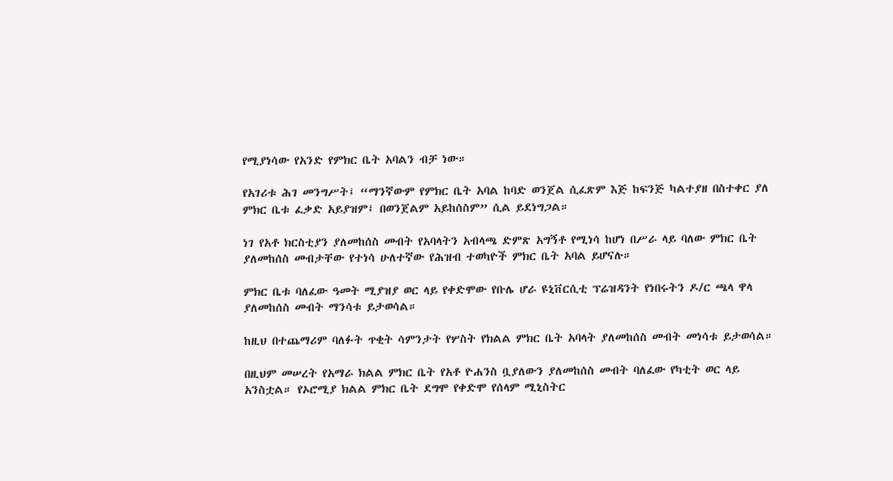የሚያነሳው የአንድ የምክር ቤት አባልን ብቻ ነው።

የአገሪቱ ሕገ መንግሥት፤ “ማንኛውም የምክር ቤት አባል ከባድ ወንጀል ሲፈጽም እጅ ከፍንጅ ካልተያዘ በስተቀር ያለ ምክር ቤቱ ፈቃድ አይያዝም፤ በወንጀልም አይከሰስም” ሲል ይደነግጋል።

ነገ የአቶ ክርስቲያን ያለመከሰስ መብት የአባላትን አብላጫ ድምጽ አግኝቶ የሚነሳ ከሆነ በሥራ ላይ ባለው ምክር ቤት ያለመከሰስ መብታቸው የተነሳ ሁለተኛው የሕዝብ ተወካዮች ምክር ቤት አባል ይሆናሉ።

ምክር ቤቱ ባለፈው ዓመት ሚያዝያ ወር ላይ የቀድሞው የቡሌ ሆራ ዩኒቨርሲቲ ፕሬዝዳንት የነበሩትን ዶ/ር ጫላ ዋላ ያለመከሰስ መብት ማንሳቱ ይታወሳል።

ከዚህ በተጨማሪም ባለፉት ጥቂት ሳምንታት የሦስት የክልል ምክር ቤት አባላት ያለመከሰስ መብት መነሳቱ ይታወሳል።

በዚህም መሠረት የአማራ ክልል ምክር ቤት የአቶ ዮሐንስ ቧያለውን ያለመከሰስ መብት ባለፈው የካቲት ወር ላይ አንስቷል። የኦሮሚያ ክልል ምክር ቤት ደግሞ የቀድሞ የሰላም ሚኒስትር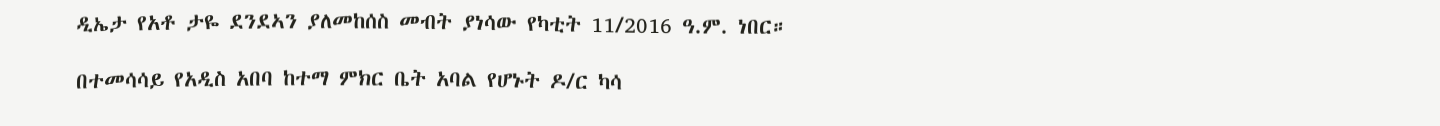ዲኤታ የአቶ ታዬ ደንደኣን ያለመከሰስ መብት ያነሳው የካቲት 11/2016 ዓ.ም. ነበር።

በተመሳሳይ የአዲስ አበባ ከተማ ምክር ቤት አባል የሆኑት ዶ/ር ካሳ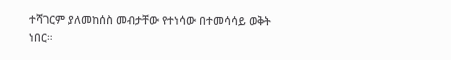ተሻገርም ያለመከሰስ መብታቸው የተነሳው በተመሳሳይ ወቅት ነበር።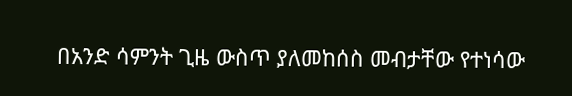በአንድ ሳምንት ጊዜ ውስጥ ያለመከሰስ መብታቸው የተነሳው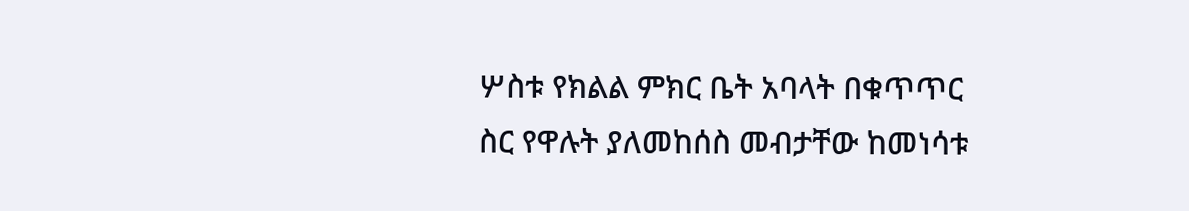ሦስቱ የክልል ምክር ቤት አባላት በቁጥጥር ስር የዋሉት ያለመከሰስ መብታቸው ከመነሳቱ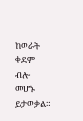ከወራት ቀደም ብሎ መሆኑ ይታወቃል።